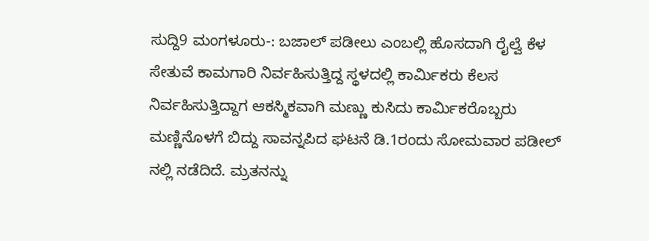ಸುದ್ದಿ9 ಮಂಗಳೂರು-: ಬಜಾಲ್ ಪಡೀಲು ಎಂಬಲ್ಲಿ ಹೊಸದಾಗಿ ರೈಲ್ವೆ ಕೆಳ ಸೇತುವೆ ಕಾಮಗಾರಿ ನಿರ್ವಹಿಸುತ್ತಿದ್ದ ಸ್ಥಳದಲ್ಲಿ ಕಾರ್ಮಿಕರು ಕೆಲಸ ನಿರ್ವಹಿಸುತ್ತಿದ್ದಾಗ ಆಕಸ್ಮಿಕವಾಗಿ ಮಣ್ಣು ಕುಸಿದು ಕಾರ್ಮಿಕರೊಬ್ಬರು ಮಣ್ಣಿನೊಳಗೆ ಬಿದ್ದು ಸಾವನ್ನಪಿದ ಘಟನೆ ಡಿ.1ರಂದು ಸೋಮವಾರ ಪಡೀಲ್ ನಲ್ಲಿ ನಡೆದಿದೆ. ಮ್ರತನನ್ನು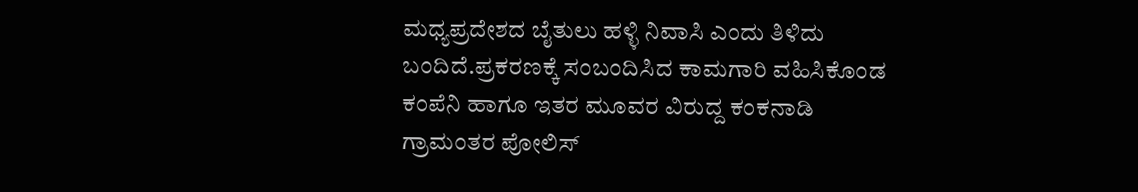ಮಧ್ಯಪ್ರದೇಶದ ಬೈತುಲು ಹಳ್ಳಿ ನಿವಾಸಿ ಎಂದು ತಿಳಿದು ಬಂದಿದೆ.ಪ್ರಕರಣಕ್ಕೆ ಸಂಬಂದಿಸಿದ ಕಾಮಗಾರಿ ವಹಿಸಿಕೊಂಡ ಕಂಪೆನಿ ಹಾಗೂ ಇತರ ಮೂವರ ವಿರುದ್ದ ಕಂಕನಾಡಿ ಗ್ರಾಮಂತರ ಪೋಲಿಸ್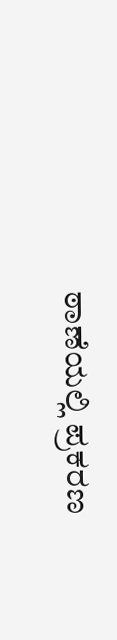ಠಾಣೆಯಲ್ಲಿ ಪ್ರಕರಣ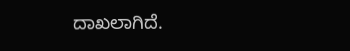ದಾಖಲಾಗಿದೆ.